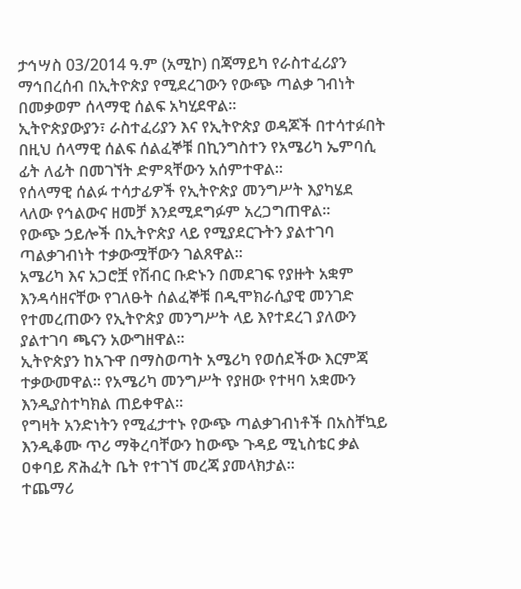ታኅሣስ 03/2014 ዓ.ም (አሚኮ) በጃማይካ የራስተፈሪያን ማኅበረሰብ በኢትዮጵያ የሚደረገውን የውጭ ጣልቃ ገብነት በመቃወም ሰላማዊ ሰልፍ አካሂደዋል።
ኢትዮጵያውያን፣ ራስተፈሪያን እና የኢትዮጵያ ወዳጆች በተሳተፉበት በዚህ ሰላማዊ ሰልፍ ሰልፈኞቹ በኪንግስተን የአሜሪካ ኤምባሲ ፊት ለፊት በመገኘት ድምጻቸውን አሰምተዋል።
የሰላማዊ ሰልፉ ተሳታፊዎች የኢትዮጵያ መንግሥት እያካሄደ ላለው የኅልውና ዘመቻ እንደሚደግፉም አረጋግጠዋል።
የውጭ ኃይሎች በኢትዮጵያ ላይ የሚያደርጉትን ያልተገባ ጣልቃገብነት ተቃውሟቸውን ገልጸዋል።
አሜሪካ እና አጋሮቿ የሽብር ቡድኑን በመደገፍ የያዙት አቋም እንዳሳዘናቸው የገለፁት ሰልፈኞቹ በዲሞክራሲያዊ መንገድ የተመረጠውን የኢትዮጵያ መንግሥት ላይ እየተደረገ ያለውን ያልተገባ ጫናን አውግዘዋል።
ኢትዮጵያን ከአጉዋ በማስወጣት አሜሪካ የወሰደችው እርምጃ ተቃውመዋል። የአሜሪካ መንግሥት የያዘው የተዛባ አቋሙን እንዲያስተካክል ጠይቀዋል።
የግዛት አንድነትን የሚፈታተኑ የውጭ ጣልቃገብነቶች በአስቸኳይ እንዲቆሙ ጥሪ ማቅረባቸውን ከውጭ ጉዳይ ሚኒስቴር ቃል ዐቀባይ ጽሕፈት ቤት የተገኘ መረጃ ያመላክታል።
ተጨማሪ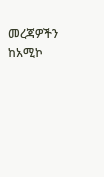መረጃዎችን ከአሚኮ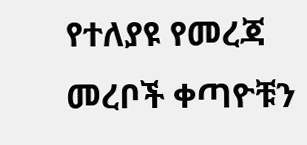የተለያዩ የመረጃ መረቦች ቀጣዮቹን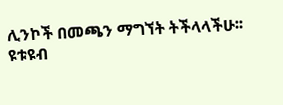ሊንኮች በመጫን ማግኘት ትችላላችሁ፡፡
ዩቱዩብ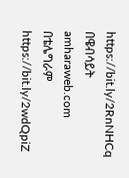https://bit.ly/2RnNHCq
በዌብሳይት amharaweb.com
በቴሌግራም https://bit.ly/2wdQpiZ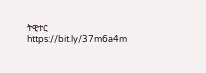ትዊተር https://bit.ly/37m6a4m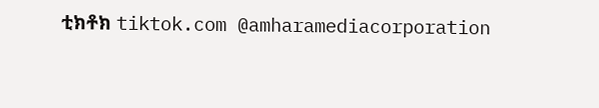ቲክቶክ tiktok.com @amharamediacorporation